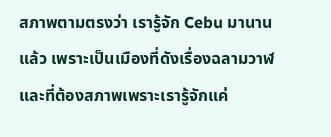สภาพตามตรงว่า เรารู้จัก Cebu มานานแล้ว เพราะเป็นเมืองที่ดังเรื่องฉลามวาฬ และที่ต้องสภาพเพราะเรารู้จักแค่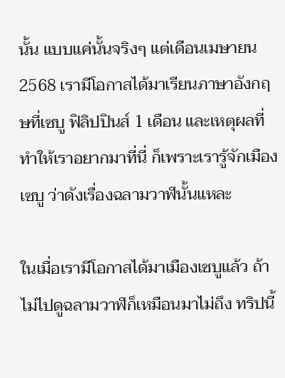นั้น แบบแค่นั้นจริงๆ แต่เดือนเมษายน 2568 เรามีโอกาสได้มาเรียนภาษาอังกฤษที่เซบู ฟิลิปปินส์ 1 เดือน และเหตุผลที่ทำให้เราอยากมาที่นี่ ก็เพราะเรารู้จักเมืองเซบู ว่าดังเรื่องฉลามวาฬนั้นแหละ

ในเมื่อเรามีโอกาสได้มาเมืองเซบูแล้ว ถ้าไม่ไปดูฉลามวาฬก็เหมือนมาไม่ถึง ทริปนี้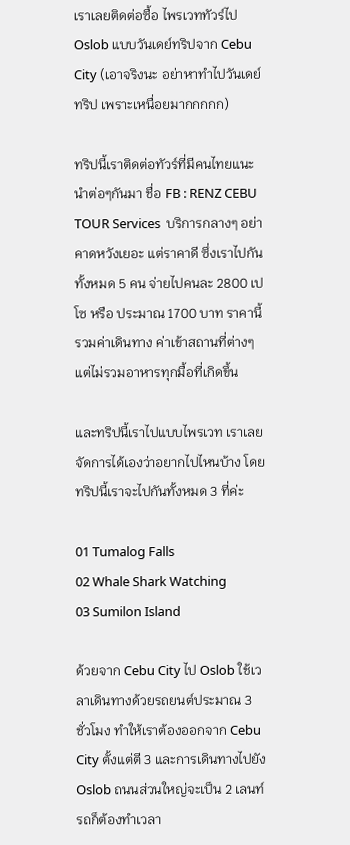เราเลยติดต่อซื้อ ไพรเวททัวร์ไป Oslob แบบวันเดย์ทริปจาก Cebu City (เอาจริงนะ อย่าหาทำไปวันเดย์ทริป เพราะเหนื่อยมากกกกก)

ทริปนี้เราติดต่อทัวร์ที่มีคนไทยแนะนำต่อๆกันมา ชื่อ FB : RENZ CEBU TOUR Services  บริการกลางๆ อย่าคาดหวังเยอะ แต่ราคาดี ซึ่งเราไปกันทั้งหมด 5 คน จ่ายไปคนละ 2800 เปโซ หรือ ประมาณ 1700 บาท ราคานี้รวมค่าเดินทาง ค่าเข้าสถานที่ต่างๆ แต่ไม่รวมอาหารทุกมื้อที่เกิดขึ้น

และทริปนี้เราไปแบบไพรเวท เราเลยจัดการได้เองว่าอยากไปไหนบ้าง โดยทริปนี้เราจะไปกันทั้งหมด 3 ที่ค่ะ

01 Tumalog Falls
02 Whale Shark Watching
03 Sumilon Island

ด้วยจาก Cebu City ไป Oslob ใช้เวลาเดินทางด้วยรถยนต์ประมาณ 3 ชั่วโมง ทำให้เราต้องออกจาก Cebu City ตั้งแต่ตี 3 และการเดินทางไปยัง Oslob ถนนส่วนใหญ่จะเป็น 2 เลนท์ รถก็ต้องทำเวลา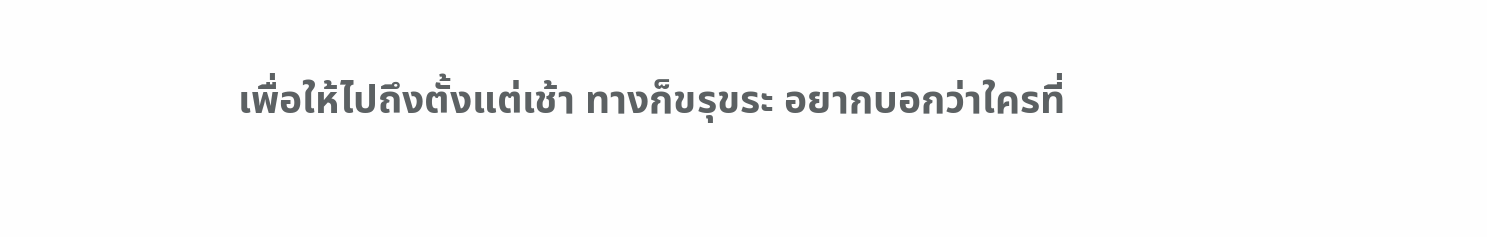เพื่อให้ไปถึงตั้งแต่เช้า ทางก็ขรุขระ อยากบอกว่าใครที่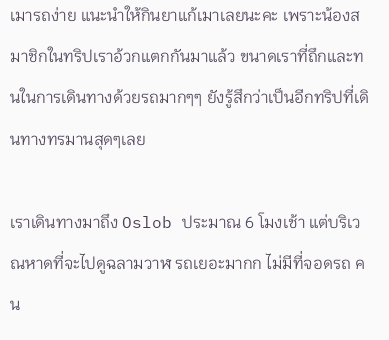เมารถง่าย แนะนำให้กินยาแก้เมาเลยนะคะ เพราะน้องสมาชิกในทริปเราอ้วกแตกกันมาแล้ว ขนาดเราที่ถึกและทนในการเดินทางด้วยรถมากๆๆ ยังรู้สึกว่าเป็นอีกทริปที่เดินทางทรมานสุดๆเลย

เราเดินทางมาถึง Oslob ประมาณ 6 โมงเช้า แต่บริเวณหาดที่จะไปดูฉลามวาฬ รถเยอะมากก ไม่มีที่จอดรถ คน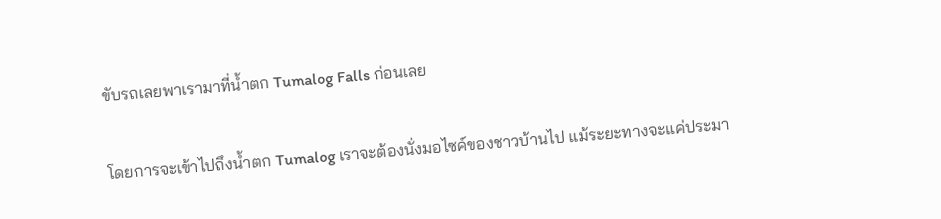ขับรถเลยพาเรามาที่น้ำตก Tumalog Falls ก่อนเลย

โดยการจะเข้าไปถึงน้ำตก Tumalog เราจะต้องนั่งมอไซค์ของชาวบ้านไป แม้ระยะทางจะแค่ประมา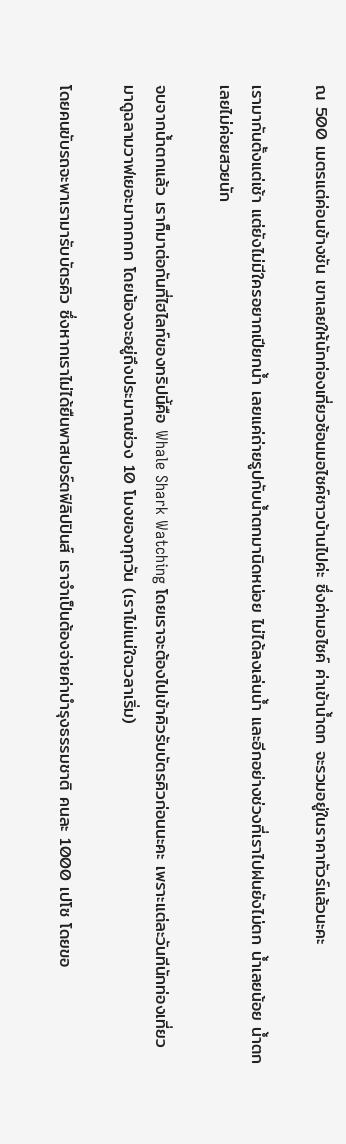ณ 500 เมตรแต่ค่อนข้างชัน เขาเลยให้นักท่องเที่ยวซ้อนมอไซค์ชาวบ้านไปค่ะ ซึ่งค่ามอไซค์ ค่าเข้าน้ำตก จะรวมอยู่ในราคาทัวร์แล้วนะคะ

เรามากันตั้งแต่เช้า แต่ยังไม่มีใครอยากเปียกน้ำ เลยแค่ถ่ายรูปกับน้ำตกมานิดหน่อย ไม่ได้ลงเล่นน้ำ และอีกอย่างช่วงที่เราไปฝนยังไม่ตก น้ำเลยน้อย น้ำตกเลยไม่ค่อยสวยนัก

จบจากน้ำตกแล้ว เราก็มาต่อกันที่ไฮไลท์ของทริปนี้คือ Whale Shark Watching โดยเราจะต้องไปเข้าคิวรับบัตรคิวก่อนนะคะ เพราะแต่ละวันทีนักท่องเที่ยวมาดูฉลามวาฬเยอะมากกกก โดยน้องจะอยู่ถึงประมาณช่วง 10 โมงของทุกวัน (เราไม่แน่ใจเวลาเริ่ม)

โดยคนขับรถจะพาเรามารับบัตรคิว ซึ่งหากเราไม่ได้ยืนพาสปอร์ตฟิลิปปินส์ เราจำเป็นต้องจ่ายค่าบำรุงธรรมชาติ คนละ 1000 เปโซ โดยขอ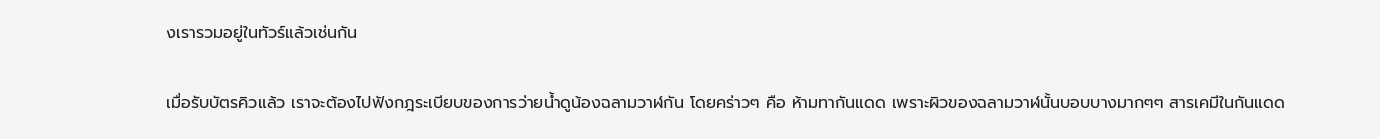งเรารวมอยู่ในทัวร์แล้วเช่นกัน

เมื่อรับบัตรคิวแล้ว เราจะต้องไปฟังกฎระเบียบของการว่ายน้ำดูน้องฉลามวาฬกัน โดยคร่าวๆ คือ ห้ามทากันแดด เพราะผิวของฉลามวาฬนั้นบอบบางมากๆๆ สารเคมีในกันแดด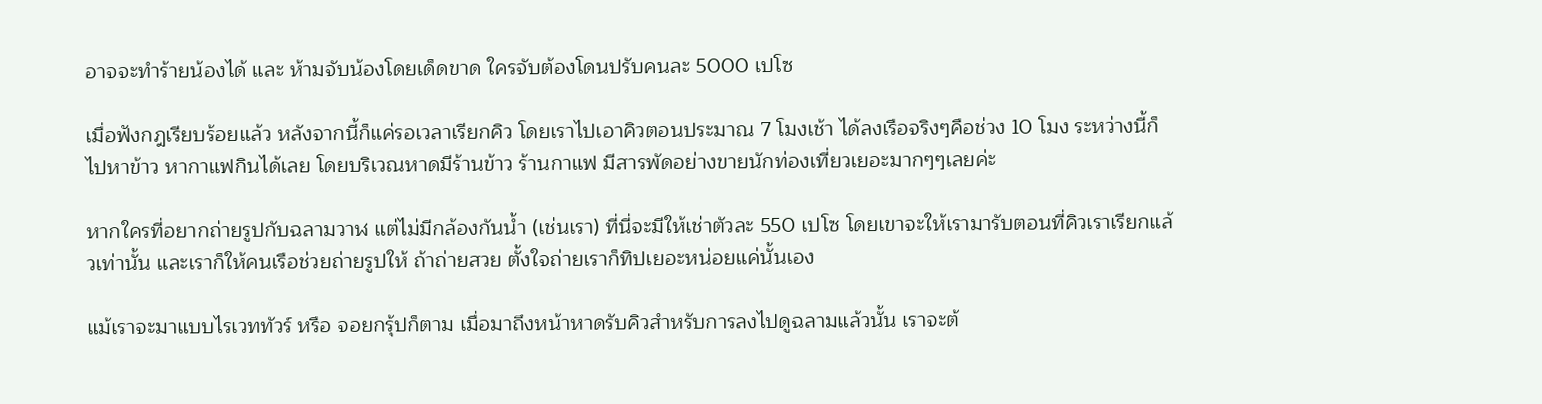อาจจะทำร้ายน้องได้ และ ห้ามจับน้องโดยเด็ดขาด ใครจับต้องโดนปรับคนละ 5000 เปโซ

เมื่อฟังกฎเรียบร้อยแล้ว หลังจากนี้ก็แค่รอเวลาเรียกคิว โดยเราไปเอาคิวตอนประมาณ 7 โมงเช้า ได้ลงเรือจริงๆคือช่วง 10 โมง ระหว่างนี้ก็ไปหาข้าว หากาแฟกินได้เลย โดยบริเวณหาดมีร้านข้าว ร้านกาแฟ มีสารพัดอย่างขายนักท่องเที่ยวเยอะมากๆๆเลยค่ะ

หากใครที่อยากถ่ายรูปกับฉลามวาฬ แต่ไม่มีกล้องกันน้ำ (เช่นเรา) ที่นี่จะมีให้เช่าตัวละ 550 เปโซ โดยเขาจะให้เรามารับตอนที่คิวเราเรียกแล้วเท่านั้น และเราก็ให้คนเรือช่วยถ่ายรูปให้ ถ้าถ่ายสวย ตั้งใจถ่ายเราก็ทิปเยอะหน่อยแค่นั้นเอง

แม้เราจะมาแบบไรเวททัวร์ หรือ จอยกรุ้ปก็ตาม เมื่อมาถึงหน้าหาดรับคิวสำหรับการลงไปดูฉลามแล้วนั้น เราจะต้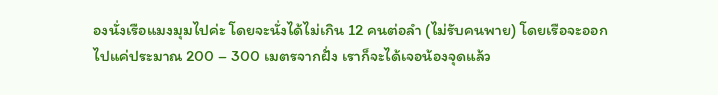องนั่งเรือแมงมุมไปค่ะ โดยจะนั่งได้ไม่เกิน 12 คนต่อลำ (ไม่รับคนพาย) โดยเรือจะออกไปแค่ประมาณ 200 – 300 เมตรจากฝั่ง เราก็จะได้เจอน้องจุดแล้ว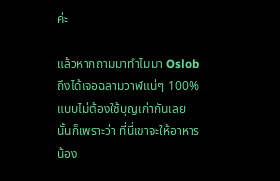ค่ะ

แล้วหากถามมาทำไมมา Oslob ถึงได้เจอฉลามวาฬแน่ๆ 100% แบบไม่ต้องใช้บุญเก่ากันเลย นั้นก็เพราะว่า ที่นี่เขาจะให้อาหารน้อง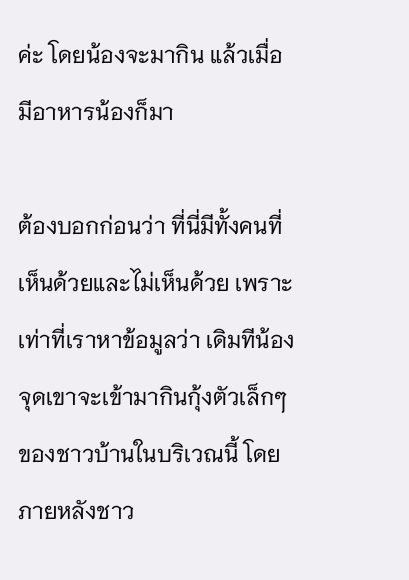ค่ะ โดยน้องจะมากิน แล้วเมื่อมีอาหารน้องก็มา

ต้องบอกก่อนว่า ที่นี่มีทั้งคนที่เห็นด้วยและไม่เห็นด้วย เพราะเท่าที่เราหาข้อมูลว่า เดิมทีน้องจุดเขาจะเข้ามากินกุ้งตัวเล็กๆของชาวบ้านในบริเวณนี้ โดยภายหลังชาว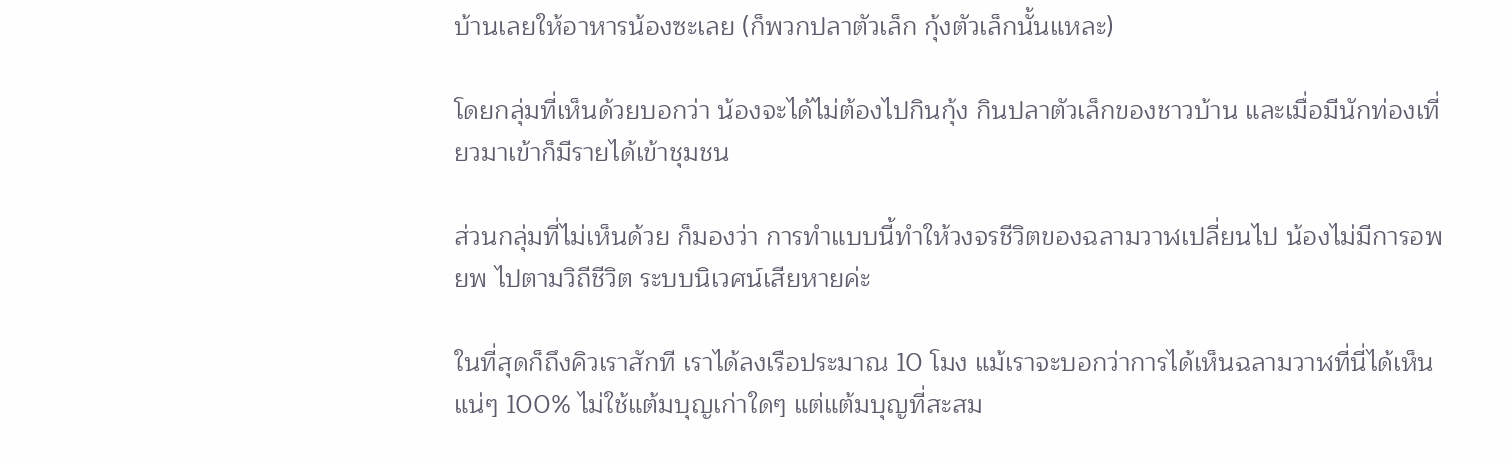บ้านเลยให้อาหารน้องซะเลย (ก็พวกปลาตัวเล็ก กุ้งตัวเล็กนั้นแหละ)

โดยกลุ่มที่เห็นด้วยบอกว่า น้องจะได้ไม่ต้องไปกินกุ้ง กินปลาตัวเล็กของชาวบ้าน และเมื่อมีนักท่องเที่ยวมาเข้าก็มีรายได้เข้าชุมชน

ส่วนกลุ่มที่ไม่เห็นด้วย ก็มองว่า การทำแบบนี้ทำให้วงจรชีวิตของฉลามวาฬเปลี่ยนไป น้องไม่มีการอพยพ ไปตามวิถีชีวิต ระบบนิเวศน์เสียหายค่ะ

ในที่สุดก็ถึงคิวเราสักที เราได้ลงเรือประมาณ 10 โมง แม้เราจะบอกว่าการได้เห็นฉลามวาฬที่นี่ได้เห็นแน่ๆ 100% ไม่ใช้แต้มบุญเก่าใดๆ แต่แต้มบุญที่สะสม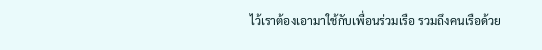ไว้เราต้องเอามาใช้กับเพื่อนร่วมเรือ รวมถึงคนเรือด้วย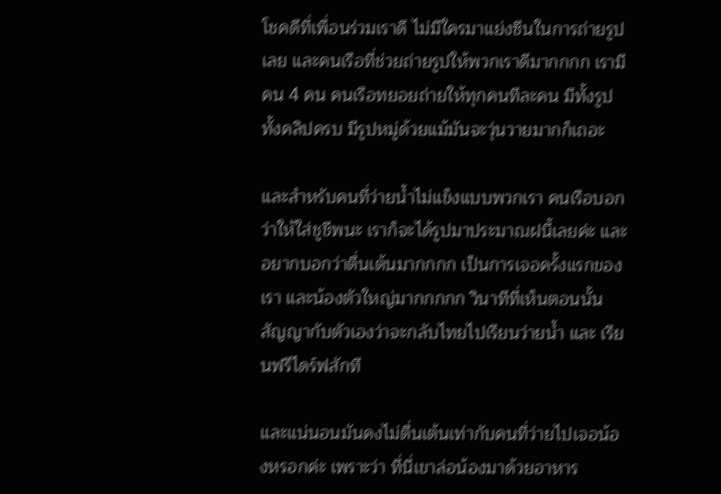โชคดีที่เพื่อนร่วมเราดี ไม่มีใครมาแย่งซีนในการถ่ายรูปเลย และคนเรือที่ช่วยถ่ายรูปให้พวกเราดีมากกกก เรามีคน 4 คน คนเรือทยอยถ่ายให้ทุกคนทีละคน มีทั้งรูปทั้งคลิปครบ มีรูปหมู่ด้วยแม้มันจะวุ่นวายมากก็เถอะ

และสำหรับคนที่ว่ายน้ำไม่แข็งแบบพวกเรา คนเรือบอกว่าให้ใส่ชูชีพนะ เราก็จะได้รูปมาประมาณฝนี้เลยค่ะ และอยากบอกว่าตื่นเต้นมากกกก เป็นการเจอครั้งแรกของเรา และน้องตัวใหญ่มากกกกก วินาทีที่เห็นตอนนั้นสัญญากับตัวเองว่าจะกลับไทยไปเรียนว่ายน้ำ และ เรียนฟรีไดร์ฟสักที

และแน่นอนมันคงไม่ตื่นเต้นเท่ากับคนที่ว่ายไปเจอน้องหรอกค่ะ เพราะว่า ที่นี่เขาล่อน้องมาด้วยอาหาร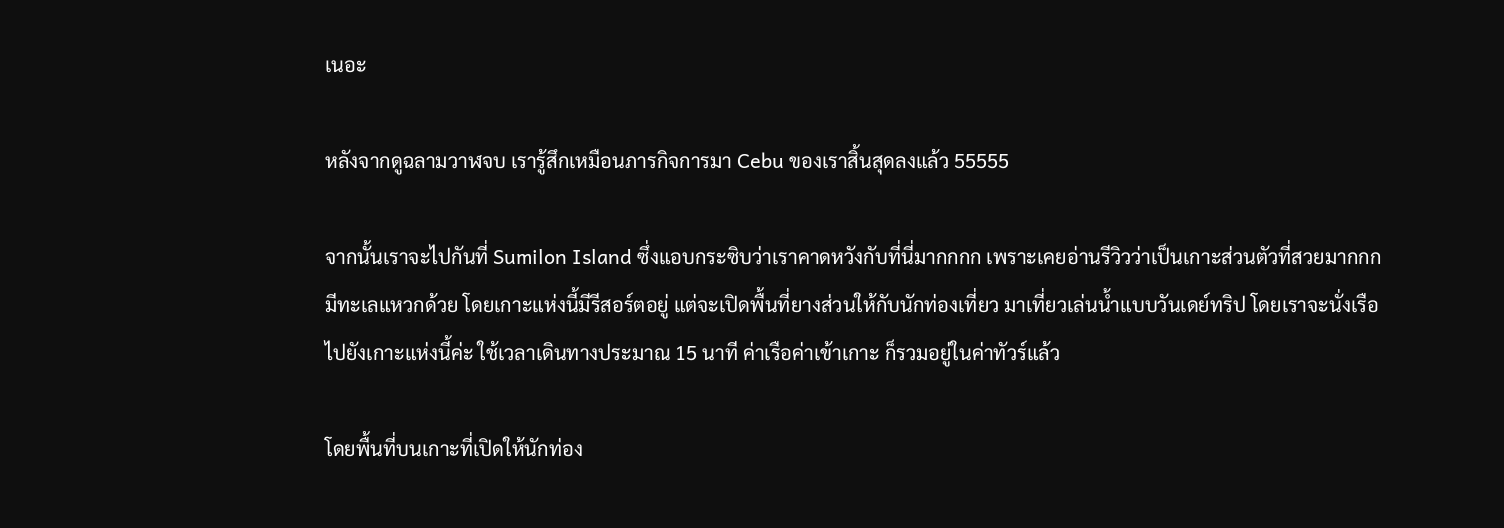เนอะ

หลังจากดูฉลามวาฬจบ เรารู้สึกเหมือนภารกิจการมา Cebu ของเราสิ้นสุดลงแล้ว 55555

จากนั้นเราจะไปกันที่ Sumilon Island ซึ่งแอบกระซิบว่าเราคาดหวังกับที่นี่มากกกก เพราะเคยอ่านรีวิวว่าเป็นเกาะส่วนตัวที่สวยมากกก มีทะเลแหวกด้วย โดยเกาะแห่งนี้มีรีสอร์ตอยู่ แต่จะเปิดพื้นที่ยางส่วนให้กับนักท่องเที่ยว มาเที่ยวเล่นน้ำแบบวันเดย์ทริป โดยเราจะนั่งเรือไปยังเกาะแห่งนี้ค่ะ ใช้เวลาเดินทางประมาณ 15 นาที ค่าเรือค่าเข้าเกาะ ก็รวมอยู่ในค่าทัวร์แล้ว

โดยพื้นที่บนเกาะที่เปิดให้นักท่อง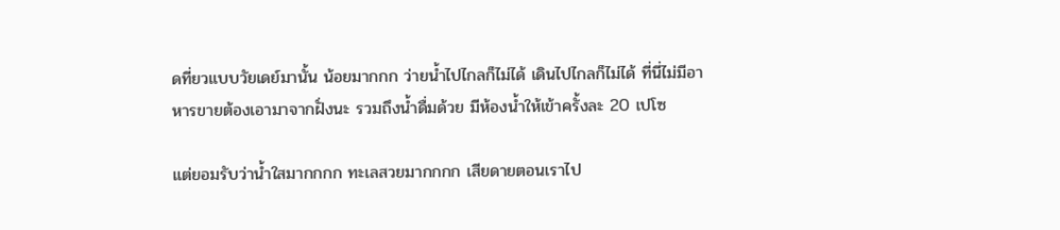ดที่ยวแบบวัยเดย์มานั้น น้อยมากกก ว่ายน้ำไปไกลก็ไม่ได้ เดินไปไกลก็ไม่ได้ ที่นี่ไม่มีอาหารขายต้องเอามาจากฝั่งนะ รวมถึงน้ำดื่มด้วย มีห้องน้ำให้เข้าครั้งละ 20 เปโซ

แต่ยอมรับว่าน้ำใสมากกกก ทะเลสวยมากกกก เสียดายตอนเราไป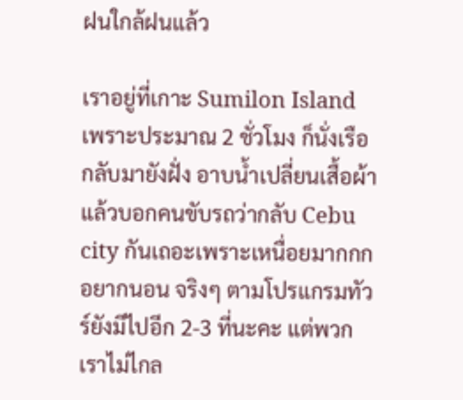ฝนใกล้ฝนแล้ว

เราอยู่ที่เกาะ Sumilon Island เพราะประมาณ 2 ชั่วโมง ก็นั่งเรือกลับมายังฝั่ง อาบน้ำเปลี่ยนเสื้อผ้า แล้วบอกคนขับรถว่ากลับ Cebu city กันเถอะเพราะเหนื่อยมากกก อยากนอน จริงๆ ตามโปรแกรมทัวร์ยังมีไปอีก 2-3 ที่นะคะ แต่พวกเราไม่ไกล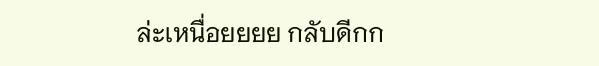ล่ะเหนื่อยยยย กลับดีกก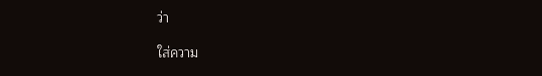ว่า

ใส่ความ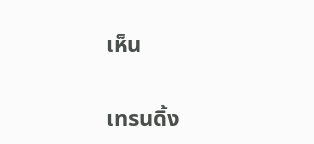เห็น

เทรนดิ้ง